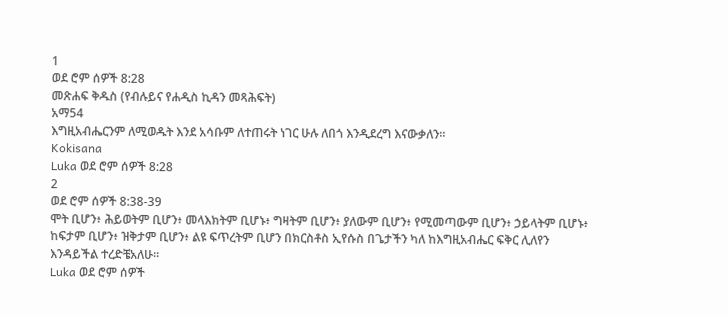1
ወደ ሮም ሰዎች 8:28
መጽሐፍ ቅዱስ (የብሉይና የሐዲስ ኪዳን መጻሕፍት)
አማ54
እግዚአብሔርንም ለሚወዱት እንደ አሳቡም ለተጠሩት ነገር ሁሉ ለበጎ እንዲደረግ እናውቃለን።
Kokisana
Luka ወደ ሮም ሰዎች 8:28
2
ወደ ሮም ሰዎች 8:38-39
ሞት ቢሆን፥ ሕይወትም ቢሆን፥ መላእክትም ቢሆኑ፥ ግዛትም ቢሆን፥ ያለውም ቢሆን፥ የሚመጣውም ቢሆን፥ ኃይላትም ቢሆኑ፥ ከፍታም ቢሆን፥ ዝቅታም ቢሆን፥ ልዩ ፍጥረትም ቢሆን በክርስቶስ ኢየሱስ በጌታችን ካለ ከእግዚአብሔር ፍቅር ሊለየን እንዳይችል ተረድቼአለሁ።
Luka ወደ ሮም ሰዎች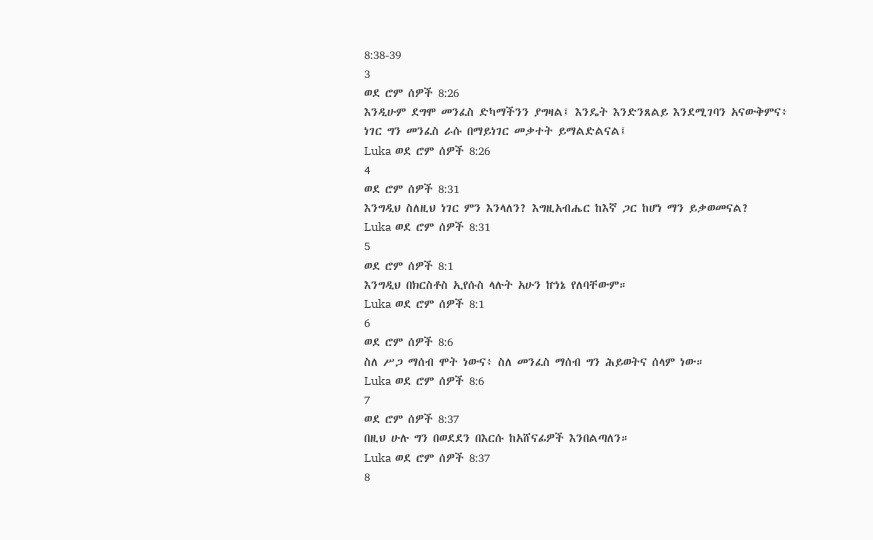8:38-39
3
ወደ ሮም ሰዎች 8:26
እንዲሁም ደግሞ መንፈስ ድካማችንን ያግዛል፤ እንዴት እንድንጸልይ እንደሚገባን አናውቅምና፥ ነገር ግን መንፈስ ራሱ በማይነገር መቃተት ይማልድልናል፤
Luka ወደ ሮም ሰዎች 8:26
4
ወደ ሮም ሰዎች 8:31
እንግዲህ ስለዚህ ነገር ምን እንላለን? እግዚአብሔር ከእኛ ጋር ከሆነ ማን ይቃወመናል?
Luka ወደ ሮም ሰዎች 8:31
5
ወደ ሮም ሰዎች 8:1
እንግዲህ በክርስቶስ ኢየሱስ ላሉት አሁን ኵነኔ የለባቸውም።
Luka ወደ ሮም ሰዎች 8:1
6
ወደ ሮም ሰዎች 8:6
ስለ ሥጋ ማሰብ ሞት ነውና፥ ስለ መንፈስ ማሰብ ግን ሕይወትና ሰላም ነው።
Luka ወደ ሮም ሰዎች 8:6
7
ወደ ሮም ሰዎች 8:37
በዚህ ሁሉ ግን በወደደን በእርሱ ከአሸናፊዎች እንበልጣለን።
Luka ወደ ሮም ሰዎች 8:37
8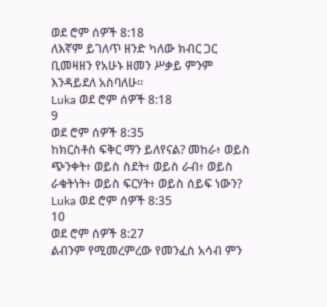ወደ ሮም ሰዎች 8:18
ለእኛም ይገለጥ ዘንድ ካለው ክብር ጋር ቢመዛዘን የአሁኑ ዘመን ሥቃይ ምንም እንዳይደለ አስባለሁ።
Luka ወደ ሮም ሰዎች 8:18
9
ወደ ሮም ሰዎች 8:35
ከክርስቶስ ፍቅር ማን ይለየናል? መከራ፥ ወይስ ጭንቀት፥ ወይስ ስደት፥ ወይስ ራብ፥ ወይስ ራቁትነት፥ ወይስ ፍርሃት፥ ወይስ ሰይፍ ነውን?
Luka ወደ ሮም ሰዎች 8:35
10
ወደ ሮም ሰዎች 8:27
ልብንም የሚመረምረው የመንፈስ አሳብ ምን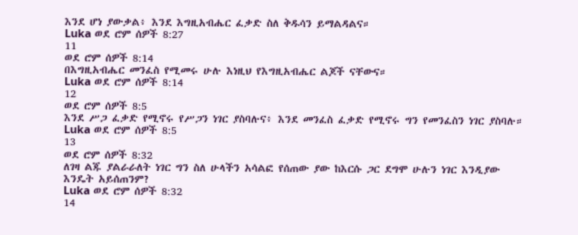እንደ ሆነ ያውቃል፥ እንደ እግዚአብሔር ፈቃድ ስለ ቅዱሳን ይማልዳልና።
Luka ወደ ሮም ሰዎች 8:27
11
ወደ ሮም ሰዎች 8:14
በእግዚአብሔር መንፈስ የሚመሩ ሁሉ እነዚህ የእግዚአብሔር ልጆች ናቸውና።
Luka ወደ ሮም ሰዎች 8:14
12
ወደ ሮም ሰዎች 8:5
እንደ ሥጋ ፈቃድ የሚኖሩ የሥጋን ነገር ያስባሉና፥ እንደ መንፈስ ፈቃድ የሚኖሩ ግን የመንፈስን ነገር ያስባሉ።
Luka ወደ ሮም ሰዎች 8:5
13
ወደ ሮም ሰዎች 8:32
ለገዛ ልጁ ያልራራለት ነገር ግን ስለ ሁላችን አሳልፎ የሰጠው ያው ከእርሱ ጋር ደግሞ ሁሉን ነገር እንዲያው እንዴት አይሰጠንም?
Luka ወደ ሮም ሰዎች 8:32
14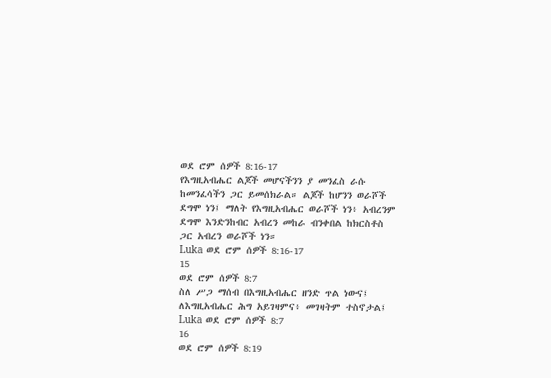ወደ ሮም ሰዎች 8:16-17
የእግዚአብሔር ልጆች መሆናችንን ያ መንፈስ ራሱ ከመንፈሳችን ጋር ይመሰክራል። ልጆች ከሆንን ወራሾች ደግሞ ነን፤ ማለት የእግዚአብሔር ወራሾች ነን፥ አብረንም ደግሞ እንድንከብር አብረን መከራ ብንቀበል ከክርስቶስ ጋር አብረን ወራሾች ነን።
Luka ወደ ሮም ሰዎች 8:16-17
15
ወደ ሮም ሰዎች 8:7
ስለ ሥጋ ማሰብ በእግዚአብሔር ዘንድ ጥል ነውና፤ ለእግዚአብሔር ሕግ አይገዛምና፥ መገዛትም ተስኖታል፤
Luka ወደ ሮም ሰዎች 8:7
16
ወደ ሮም ሰዎች 8:19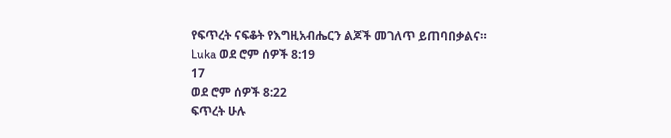የፍጥረት ናፍቆት የእግዚአብሔርን ልጆች መገለጥ ይጠባበቃልና።
Luka ወደ ሮም ሰዎች 8:19
17
ወደ ሮም ሰዎች 8:22
ፍጥረት ሁሉ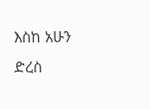እስከ አሁን ድረስ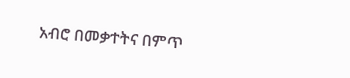አብሮ በመቃተትና በምጥ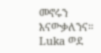መኖሩን እናውቃለንና።
Luka ወደ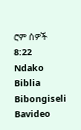ሮም ሰዎች 8:22
Ndako
Biblia
Bibongiseli
Bavideo